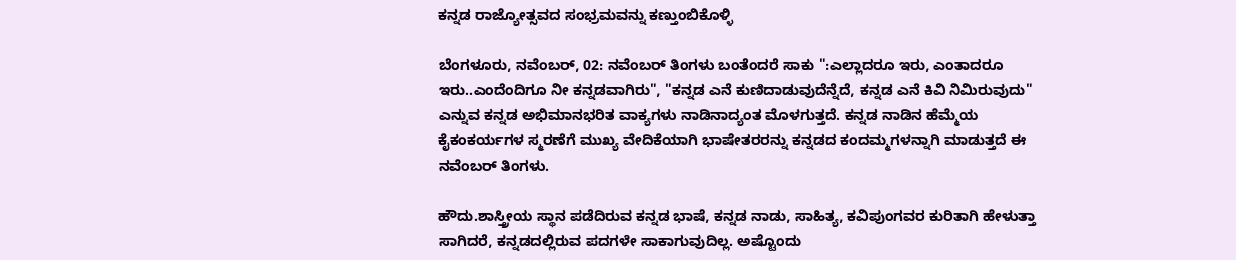ಕನ್ನಡ ರಾಜ್ಯೋತ್ಸವದ ಸಂಭ್ರಮವನ್ನು ಕಣ್ತುಂಬಿಕೊಳ್ಳಿ

ಬೆಂಗಳೂರು, ನವೆಂಬರ್, 02: ನವೆಂಬರ್ ತಿಂಗಳು ಬಂತೆಂದರೆ ಸಾಕು ":ಎಲ್ಲಾದರೂ ಇರು, ಎಂತಾದರೂ ಇರು..ಎಂದೆಂದಿಗೂ ನೀ ಕನ್ನಡವಾಗಿರು", "ಕನ್ನಡ ಎನೆ ಕುಣಿದಾಡುವುದೆನ್ನೆದೆ, ಕನ್ನಡ ಎನೆ ಕಿವಿ ನಿಮಿರುವುದು" ಎನ್ನುವ ಕನ್ನಡ ಅಭಿಮಾನಭರಿತ ವಾಕ್ಯಗಳು ನಾಡಿನಾದ್ಯಂತ ಮೊಳಗುತ್ತದೆ. ಕನ್ನಡ ನಾಡಿನ ಹೆಮ್ಮೆಯ ಕೈಕಂಕರ್ಯಗಳ ಸ್ಮರಣೆಗೆ ಮುಖ್ಯ ವೇದಿಕೆಯಾಗಿ ಭಾಷೇತರರನ್ನು ಕನ್ನಡದ ಕಂದಮ್ಮಗಳನ್ನಾಗಿ ಮಾಡುತ್ತದೆ ಈ ನವೆಂಬರ್ ತಿಂಗಳು.

ಹೌದು.ಶಾಸ್ತ್ರೀಯ ಸ್ಥಾನ ಪಡೆದಿರುವ ಕನ್ನಡ ಭಾಷೆ, ಕನ್ನಡ ನಾಡು, ಸಾಹಿತ್ಯ, ಕವಿಪುಂಗವರ ಕುರಿತಾಗಿ ಹೇಳುತ್ತಾ ಸಾಗಿದರೆ, ಕನ್ನಡದಲ್ಲಿರುವ ಪದಗಳೇ ಸಾಕಾಗುವುದಿಲ್ಲ. ಅಷ್ಟೊಂದು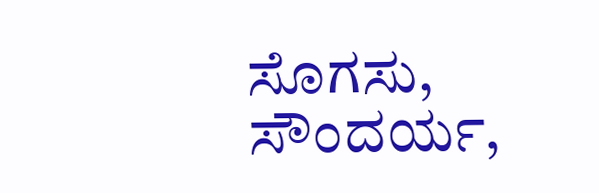ಸೊಗಸು, ಸೌಂದರ್ಯ,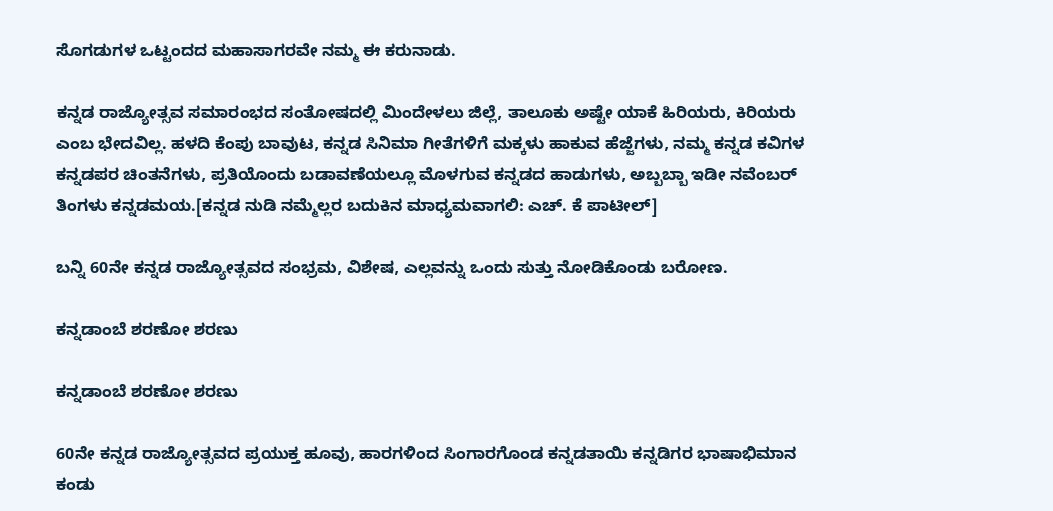ಸೊಗಡುಗಳ ಒಟ್ಟಂದದ ಮಹಾಸಾಗರವೇ ನಮ್ಮ ಈ ಕರುನಾಡು.

ಕನ್ನಡ ರಾಜ್ಯೋತ್ಸವ ಸಮಾರಂಭದ ಸಂತೋಷದಲ್ಲಿ ಮಿಂದೇಳಲು ಜಿಲ್ಲೆ, ತಾಲೂಕು ಅಷ್ಟೇ ಯಾಕೆ ಹಿರಿಯರು, ಕಿರಿಯರು ಎಂಬ ಭೇದವಿಲ್ಲ. ಹಳದಿ ಕೆಂಪು ಬಾವುಟ, ಕನ್ನಡ ಸಿನಿಮಾ ಗೀತೆಗಳಿಗೆ ಮಕ್ಕಳು ಹಾಕುವ ಹೆಜ್ಜೆಗಳು, ನಮ್ಮ ಕನ್ನಡ ಕವಿಗಳ ಕನ್ನಡಪರ ಚಿಂತನೆಗಳು, ಪ್ರತಿಯೊಂದು ಬಡಾವಣೆಯಲ್ಲೂ ಮೊಳಗುವ ಕನ್ನಡದ ಹಾಡುಗಳು, ಅಬ್ಬಬ್ಬಾ ಇಡೀ ನವೆಂಬರ್ ತಿಂಗಳು ಕನ್ನಡಮಯ.[ಕನ್ನಡ ನುಡಿ ನಮ್ಮೆಲ್ಲರ ಬದುಕಿನ ಮಾಧ್ಯಮವಾಗಲಿ: ಎಚ್. ಕೆ ಪಾಟೀಲ್]

ಬನ್ನಿ 60ನೇ ಕನ್ನಡ ರಾಜ್ಯೋತ್ಸವದ ಸಂಭ್ರಮ, ವಿಶೇಷ, ಎಲ್ಲವನ್ನು ಒಂದು ಸುತ್ತು ನೋಡಿಕೊಂಡು ಬರೋಣ.

ಕನ್ನಡಾಂಬೆ ಶರಣೋ ಶರಣು

ಕನ್ನಡಾಂಬೆ ಶರಣೋ ಶರಣು

60ನೇ ಕನ್ನಡ ರಾಜ್ಯೋತ್ಸವದ ಪ್ರಯುಕ್ತ ಹೂವು, ಹಾರಗಳಿಂದ ಸಿಂಗಾರಗೊಂಡ ಕನ್ನಡತಾಯಿ ಕನ್ನಡಿಗರ ಭಾಷಾಭಿಮಾನ ಕಂಡು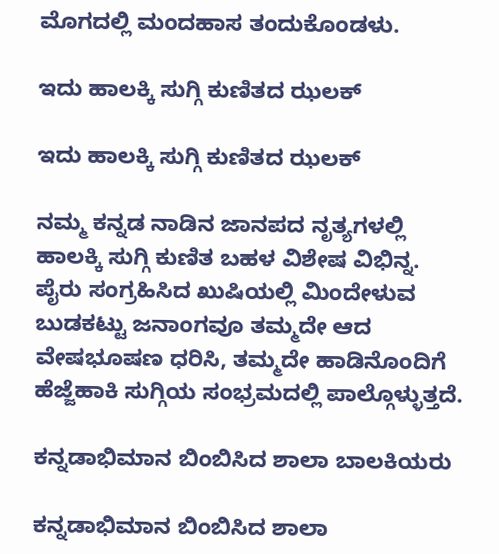ಮೊಗದಲ್ಲಿ ಮಂದಹಾಸ ತಂದುಕೊಂಡಳು.

ಇದು ಹಾಲಕ್ಕಿ ಸುಗ್ಗಿ ಕುಣಿತದ ಝಲಕ್

ಇದು ಹಾಲಕ್ಕಿ ಸುಗ್ಗಿ ಕುಣಿತದ ಝಲಕ್

ನಮ್ಮ ಕನ್ನಡ ನಾಡಿನ ಜಾನಪದ ನೃತ್ಯಗಳಲ್ಲಿ ಹಾಲಕ್ಕಿ ಸುಗ್ಗಿ ಕುಣಿತ ಬಹಳ ವಿಶೇಷ ವಿಭಿನ್ನ. ಪೈರು ಸಂಗ್ರಹಿಸಿದ ಖುಷಿಯಲ್ಲಿ ಮಿಂದೇಳುವ ಬುಡಕಟ್ಟು ಜನಾಂಗವೂ ತಮ್ಮದೇ ಆದ ವೇಷಭೂಷಣ ಧರಿಸಿ, ತಮ್ಮದೇ ಹಾಡಿನೊಂದಿಗೆ ಹೆಜ್ಜೆಹಾಕಿ ಸುಗ್ಗಿಯ ಸಂಭ್ರಮದಲ್ಲಿ ಪಾಲ್ಗೊಳ್ಳುತ್ತದೆ.

ಕನ್ನಡಾಭಿಮಾನ ಬಿಂಬಿಸಿದ ಶಾಲಾ ಬಾಲಕಿಯರು

ಕನ್ನಡಾಭಿಮಾನ ಬಿಂಬಿಸಿದ ಶಾಲಾ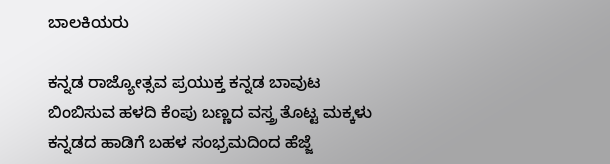ಬಾಲಕಿಯರು

ಕನ್ನಡ ರಾಜ್ಯೋತ್ಸವ ಪ್ರಯುಕ್ತ ಕನ್ನಡ ಬಾವುಟ ಬಿಂಬಿಸುವ ಹಳದಿ ಕೆಂಪು ಬಣ್ಣದ ವಸ್ತ್ರ ತೊಟ್ಟ ಮಕ್ಕಳು ಕನ್ನಡದ ಹಾಡಿಗೆ ಬಹಳ ಸಂಭ್ರಮದಿಂದ ಹೆಜ್ಜೆ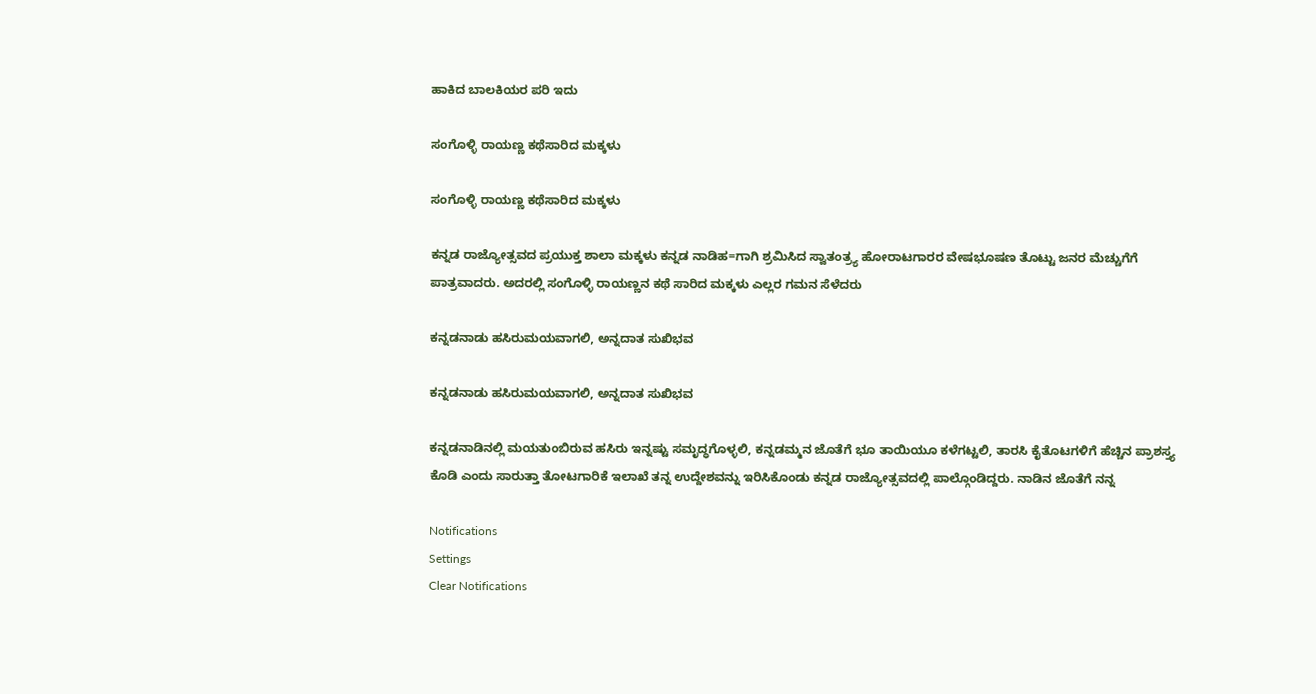ಹಾಕಿದ ಬಾಲಕಿಯರ ಪರಿ ಇದು

ಸಂಗೊಳ್ಳಿ ರಾಯಣ್ಣ ಕಥೆಸಾರಿದ ಮಕ್ಕಳು

ಸಂಗೊಳ್ಳಿ ರಾಯಣ್ಣ ಕಥೆಸಾರಿದ ಮಕ್ಕಳು

ಕನ್ನಡ ರಾಜ್ಯೋತ್ಸವದ ಪ್ರಯುಕ್ತ ಶಾಲಾ ಮಕ್ಕಳು ಕನ್ನಡ ನಾಡಿಹ=ಗಾಗಿ ಶ್ರಮಿಸಿದ ಸ್ವಾತಂತ್ರ್ಯ ಹೋರಾಟಗಾರರ ವೇಷಭೂಷಣ ತೊಟ್ಟು ಜನರ ಮೆಚ್ಚುಗೆಗೆ ಪಾತ್ರವಾದರು. ಅದರಲ್ಲಿ ಸಂಗೊಳ್ಳಿ ರಾಯಣ್ಣನ ಕಥೆ ಸಾರಿದ ಮಕ್ಕಳು ಎಲ್ಲರ ಗಮನ ಸೆಳೆದರು

ಕನ್ನಡನಾಡು ಹಸಿರುಮಯವಾಗಲಿ, ಅನ್ನದಾತ ಸುಖಿಭವ

ಕನ್ನಡನಾಡು ಹಸಿರುಮಯವಾಗಲಿ, ಅನ್ನದಾತ ಸುಖಿಭವ

ಕನ್ನಡನಾಡಿನಲ್ಲಿ ಮಯತುಂಬಿರುವ ಹಸಿರು ಇನ್ನಷ್ಟು ಸಮೃದ್ಧಗೊಳ್ಳಲಿ, ಕನ್ನಡಮ್ಮನ ಜೊತೆಗೆ ಭೂ ತಾಯಿಯೂ ಕಳೆಗಟ್ಟಲಿ, ತಾರಸಿ ಕೈತೊಟಗಳಿಗೆ ಹೆಚ್ಚಿನ ಪ್ರಾಶಸ್ತ್ಯ ಕೊಡಿ ಎಂದು ಸಾರುತ್ತಾ ತೋಟಗಾರಿಕೆ ಇಲಾಖೆ ತನ್ನ ಉದ್ದೇಶವನ್ನು ಇರಿಸಿಕೊಂಡು ಕನ್ನಡ ರಾಜ್ಯೋತ್ಸವದಲ್ಲಿ ಪಾಲ್ಗೊಂಡಿದ್ದರು. ನಾಡಿನ ಜೊತೆಗೆ ನನ್ನ

Notifications
Settings
Clear Notifications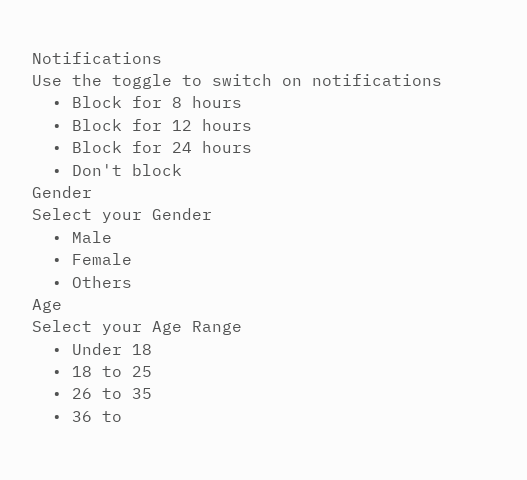Notifications
Use the toggle to switch on notifications
  • Block for 8 hours
  • Block for 12 hours
  • Block for 24 hours
  • Don't block
Gender
Select your Gender
  • Male
  • Female
  • Others
Age
Select your Age Range
  • Under 18
  • 18 to 25
  • 26 to 35
  • 36 to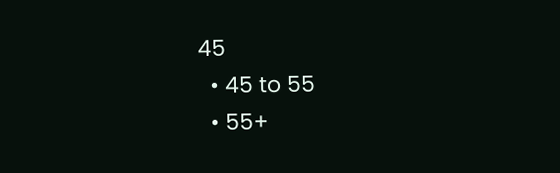45
  • 45 to 55
  • 55+